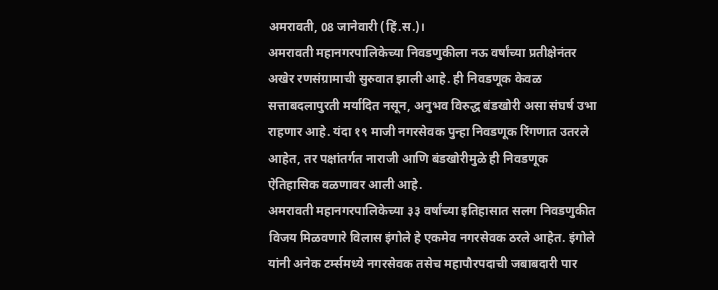अमरावती, 08 जानेवारी (हिं.स.)।
अमरावती महानगरपालिकेच्या निवडणुकीला नऊ वर्षांच्या प्रतीक्षेनंतर अखेर रणसंग्रामाची सुरुवात झाली आहे. ही निवडणूक केवळ सत्ताबदलापुरती मर्यादित नसून, अनुभव विरुद्ध बंडखोरी असा संघर्ष उभा राहणार आहे. यंदा १९ माजी नगरसेवक पुन्हा निवडणूक रिंगणात उतरले आहेत, तर पक्षांतर्गत नाराजी आणि बंडखोरीमुळे ही निवडणूक ऐतिहासिक वळणावर आली आहे.
अमरावती महानगरपालिकेच्या ३३ वर्षांच्या इतिहासात सलग निवडणुकीत विजय मिळवणारे विलास इंगोले हे एकमेव नगरसेवक ठरले आहेत. इंगोले यांनी अनेक टर्म्समध्ये नगरसेवक तसेच महापौरपदाची जबाबदारी पार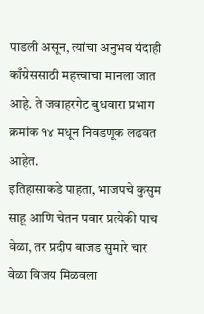पाडली असून, त्यांचा अनुभव यंदाही काँग्रेससाठी महत्त्वाचा मानला जात आहे. ते जवाहरगेट बुधवारा प्रभाग क्रमांक १४ मधून निवडणूक लढवत आहेत.
इतिहासाकडे पाहता, भाजपचे कुसुम साहू आणि चेतन पवार प्रत्येकी पाच वेळा, तर प्रदीप बाजड सुमारे चार वेळा विजय मिळवला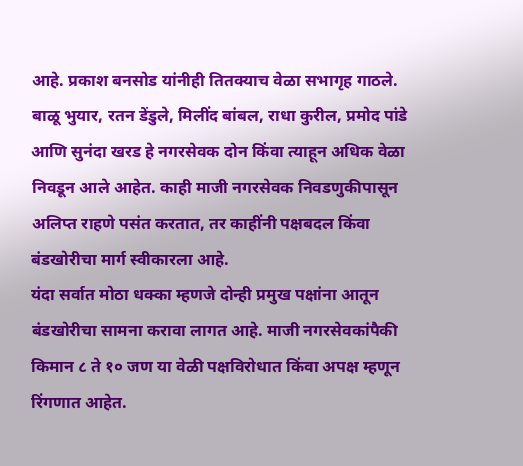आहे. प्रकाश बनसोड यांनीही तितक्याच वेळा सभागृह गाठले. बाळू भुयार, रतन डेंडुले, मिलींद बांबल, राधा कुरील, प्रमोद पांडे आणि सुनंदा खरड हे नगरसेवक दोन किंवा त्याहून अधिक वेळा निवडून आले आहेत. काही माजी नगरसेवक निवडणुकीपासून अलिप्त राहणे पसंत करतात, तर काहींनी पक्षबदल किंवा बंडखोरीचा मार्ग स्वीकारला आहे.
यंदा सर्वात मोठा धक्का म्हणजे दोन्ही प्रमुख पक्षांना आतून बंडखोरीचा सामना करावा लागत आहे. माजी नगरसेवकांपैकी किमान ८ ते १० जण या वेळी पक्षविरोधात किंवा अपक्ष म्हणून रिंगणात आहेत.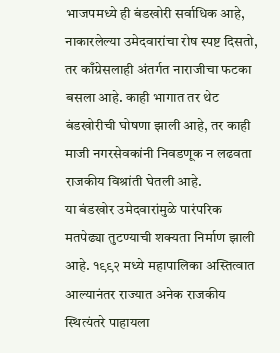भाजपमध्ये ही बंडखोरी सर्वाधिक आहे, नाकारलेल्या उमेदवारांचा रोष स्पष्ट दिसतो, तर काँग्रेसलाही अंतर्गत नाराजीचा फटका बसला आहे. काही भागात तर थेट बंडखोरीची घोषणा झाली आहे, तर काही माजी नगरसेवकांनी निवडणूक न लढवता राजकीय विश्रांती घेतली आहे.
या बंडखोर उमेदवारांमुळे पारंपरिक मतपेढ्या तुटण्याची शक्यता निर्माण झाली आहे. १९९२ मध्ये महापालिका अस्तित्वात आल्यानंतर राज्यात अनेक राजकीय स्थित्यंतरे पाहायला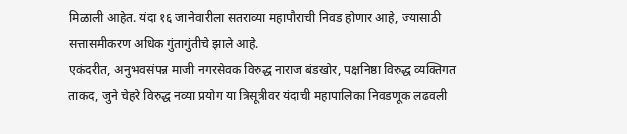मिळाली आहेत. यंदा १६ जानेवारीला सतराव्या महापौराची निवड होणार आहे, ज्यासाठी सत्तासमीकरण अधिक गुंतागुंतीचे झाले आहे.
एकंदरीत, अनुभवसंपन्न माजी नगरसेवक विरुद्ध नाराज बंडखोर, पक्षनिष्ठा विरुद्ध व्यक्तिगत ताकद, जुने चेहरे विरुद्ध नव्या प्रयोग या त्रिसूत्रीवर यंदाची महापालिका निवडणूक लढवली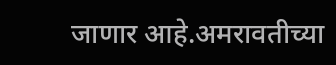जाणार आहे.अमरावतीच्या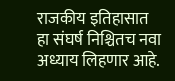राजकीय इतिहासात हा संघर्ष निश्चितच नवा अध्याय लिहणार आहे.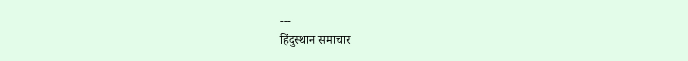---
हिंदुस्थान समाचार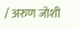/ अरुण जोशी